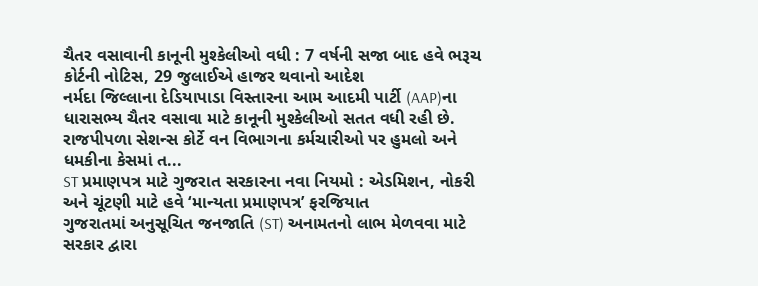ચૈતર વસાવાની કાનૂની મુશ્કેલીઓ વધી : 7 વર્ષની સજા બાદ હવે ભરૂચ કોર્ટની નોટિસ, 29 જુલાઈએ હાજર થવાનો આદેશ
નર્મદા જિલ્લાના દેડિયાપાડા વિસ્તારના આમ આદમી પાર્ટી (AAP)ના ધારાસભ્ય ચૈતર વસાવા માટે કાનૂની મુશ્કેલીઓ સતત વધી રહી છે. રાજપીપળા સેશન્સ કોર્ટે વન વિભાગના કર્મચારીઓ પર હુમલો અને ધમકીના કેસમાં ત...
ST પ્રમાણપત્ર માટે ગુજરાત સરકારના નવા નિયમો : એડમિશન, નોકરી અને ચૂંટણી માટે હવે ‘માન્યતા પ્રમાણપત્ર’ ફરજિયાત
ગુજરાતમાં અનુસૂચિત જનજાતિ (ST) અનામતનો લાભ મેળવવા માટે સરકાર દ્વારા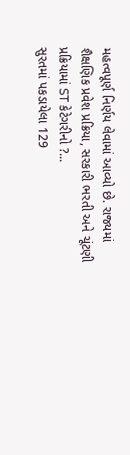મહત્વપૂર્ણ નિર્ણય લેવામાં આવ્યો છે. રાજ્યમાં શૈક્ષણિક પ્રવેશ પ્રક્રિયા, સરકારી ભરતી અને ચૂંટણી પ્રક્રિયામાં ST કેટેગરીનો ?...
સુરતમાં પકડાયેલા 129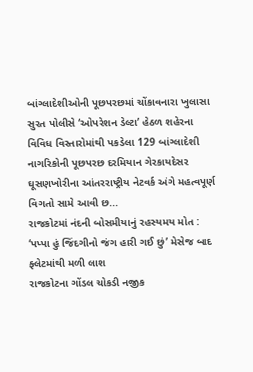બાંગ્લાદેશીઓની પૂછપરછમાં ચોંકાવનારા ખુલાસા
સુરત પોલીસે ‘ઓપરેશન ડેલ્ટા’ હેઠળ શહેરના વિવિધ વિસ્તારોમાંથી પકડેલા 129 બાંગ્લાદેશી નાગરિકોની પૂછપરછ દરમિયાન ગેરકાયદેસર ઘૂસણખોરીના આંતરરાષ્ટ્રીય નેટવર્ક અંગે મહત્વપૂર્ણ વિગતો સામે આવી છ...
રાજકોટમાં નંદની બોસમીયાનું રહસ્યમય મોત : ‘પપ્પા હું જિંદગીનો જંગ હારી ગઈ છું’ મેસેજ બાદ ફ્લેટમાંથી મળી લાશ
રાજકોટના ગોંડલ ચોકડી નજીક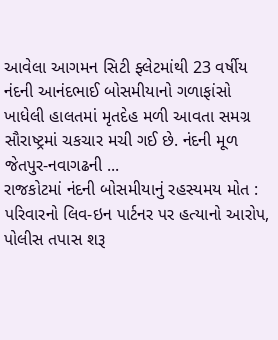આવેલા આગમન સિટી ફ્લેટમાંથી 23 વર્ષીય નંદની આનંદભાઈ બોસમીયાનો ગળાફાંસો ખાધેલી હાલતમાં મૃતદેહ મળી આવતા સમગ્ર સૌરાષ્ટ્રમાં ચકચાર મચી ગઈ છે. નંદની મૂળ જેતપુર-નવાગઢની ...
રાજકોટમાં નંદની બોસમીયાનું રહસ્યમય મોત : પરિવારનો લિવ-ઇન પાર્ટનર પર હત્યાનો આરોપ, પોલીસ તપાસ શરૂ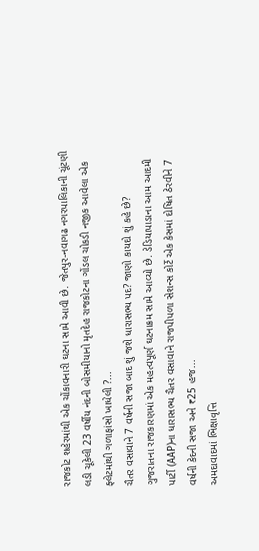રાજકોટ શહેરમાંથી એક ચોંકાવનારી ઘટના સામે આવી છે. જેતપુર-નવાગઢ નગરપાલિકાની ચૂંટણી લડી ચૂકેલી 23 વર્ષીય નંદની બોસમીયાનો મૃતદેહ રાજકોટના ગોંડલ ચોકડી નજીક આવેલા એક ફ્લેટમાંથી ગળાફાંસો ખાધેલી ?...
ચૈતર વસાવાને 7 વર્ષની સજા બાદ શું જશે ધારાસભ્ય પદ? જાણો કાયદો શું કહે છે?
ગુજરાતના રાજકારણમાં એક મહત્વપૂર્ણ ઘટનાક્રમ સામે આવ્યો છે. ડેડિયાપાડાના આમ આદમી પાર્ટી (AAP)ના ધારાસભ્ય ચૈતર વસાવાને રાજપીપળા સેશન્સ કોર્ટે એક કેસમાં દોષિત ઠેરવીને 7 વર્ષની કેદની સજા અને ₹25 હજ...
અમદાવાદમાં ભિક્ષાવૃત્તિ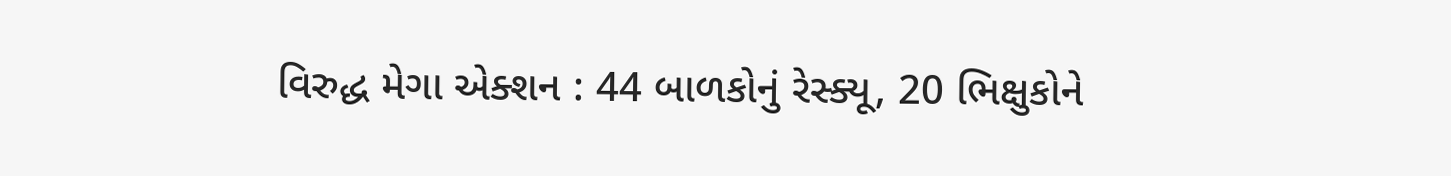વિરુદ્ધ મેગા એક્શન : 44 બાળકોનું રેસ્ક્યૂ, 20 ભિક્ષુકોને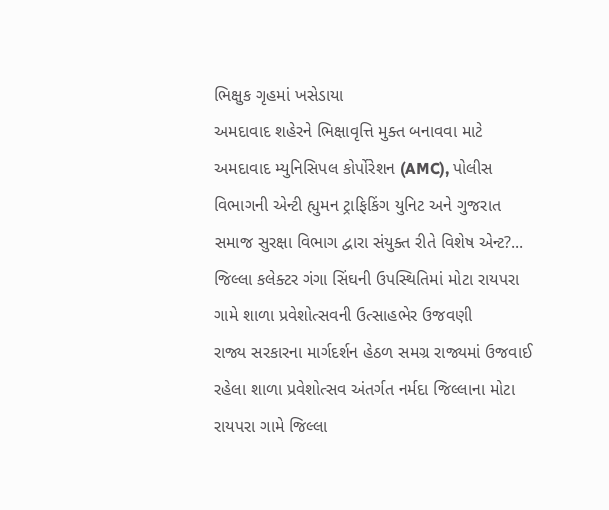ભિક્ષુક ગૃહમાં ખસેડાયા
અમદાવાદ શહેરને ભિક્ષાવૃત્તિ મુક્ત બનાવવા માટે અમદાવાદ મ્યુનિસિપલ કોર્પોરેશન (AMC), પોલીસ વિભાગની એન્ટી હ્યુમન ટ્રાફિકિંગ યુનિટ અને ગુજરાત સમાજ સુરક્ષા વિભાગ દ્વારા સંયુક્ત રીતે વિશેષ એન્ટ?...
જિલ્લા કલેક્ટર ગંગા સિંઘની ઉપસ્થિતિમાં મોટા રાયપરા ગામે શાળા પ્રવેશોત્સવની ઉત્સાહભેર ઉજવણી
રાજ્ય સરકારના માર્ગદર્શન હેઠળ સમગ્ર રાજ્યમાં ઉજવાઈ રહેલા શાળા પ્રવેશોત્સવ અંતર્ગત નર્મદા જિલ્લાના મોટા રાયપરા ગામે જિલ્લા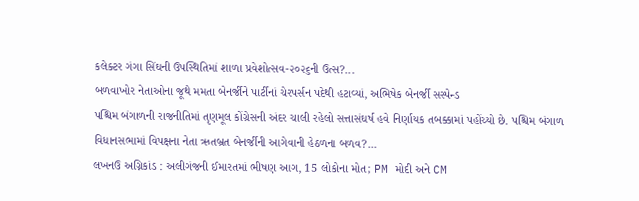કલેક્ટર ગંગા સિંઘની ઉપસ્થિતિમાં શાળા પ્રવેશોત્સવ-૨૦૨૬ની ઉત્સ?...
બળવાખોર નેતાઓના જૂથે મમતા બેનર્જીને પાર્ટીનાં ચેરપર્સન પદેથી હટાવ્યાં, અભિષેક બેનર્જી સસ્પેન્ડ
પશ્ચિમ બંગાળની રાજનીતિમાં તૃણમૂલ કોંગ્રેસની અંદર ચાલી રહેલો સત્તાસંઘર્ષ હવે નિર્ણાયક તબક્કામાં પહોંચ્યો છે. પશ્ચિમ બંગાળ વિધાનસભામાં વિપક્ષના નેતા ઋતબ્રત બેનર્જીની આગેવાની હેઠળના બળવ?...
લખનઉ અગ્નિકાંડ : અલીગંજની ઈમારતમાં ભીષણ આગ, 15 લોકોના મોત; PM મોદી અને CM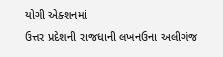યોગી એક્શનમાં
ઉત્તર પ્રદેશની રાજધાની લખનઉના અલીગંજ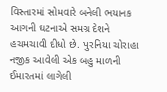વિસ્તારમાં સોમવારે બનેલી ભયાનક આગની ઘટનાએ સમગ્ર દેશને હચમચાવી દીધો છે. પુરનિયા ચોરાહા નજીક આવેલી એક બહુ માળની ઈમારતમાં લાગેલી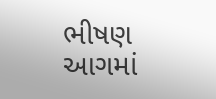ભીષણ આગમાં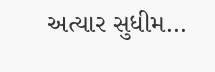અત્યાર સુધીમ...